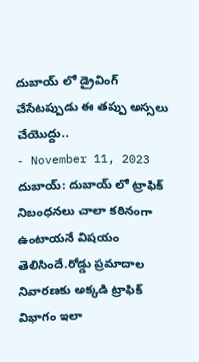దుబాయ్ లో డ్రైవింగ్ చేసేటప్పుడు ఈ తప్పు అస్సలు చేయొద్దు..
- November 11, 2023
దుబాయ్: దుబాయ్ లో ట్రాఫిక్ నిబంధనలు చాలా కఠినంగా ఉంటాయనే విషయం తెలిసిందే.రోడ్డు ప్రమాదాల నివారణకు అక్కడి ట్రాఫిక్ విభాగం ఇలా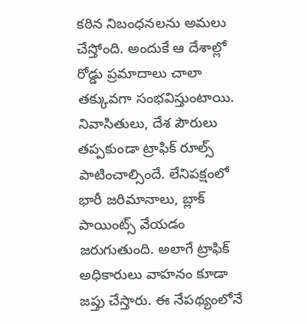కఠిన నిబంధనలను అమలు చేస్తోంది. అందుకే ఆ దేశాల్లో రోడ్డు ప్రమాదాలు చాలా తక్కువగా సంభవిస్తుంటాయి. నివాసితులు, దేశ పౌరులు తప్పకుండా ట్రాఫిక్ రూల్స్ పాటించాల్సిందే. లేనిపక్షంలో భారీ జరిమానాలు, బ్లాక్ పాయింట్స్ వేయడం జరుగుతుంది. అలాగే ట్రాఫిక్ అధికారులు వాహనం కూడా జప్తు చేస్తారు. ఈ నేపథ్యంలోనే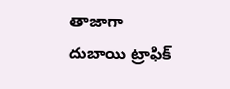తాజాగా దుబాయి ట్రాఫిక్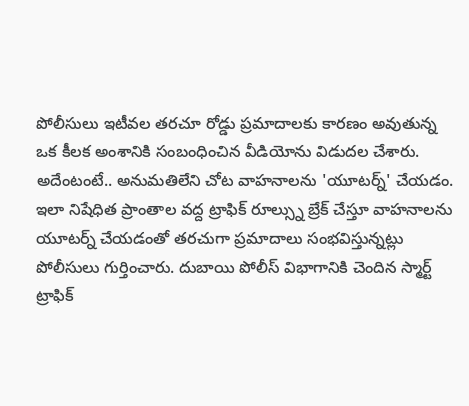పోలీసులు ఇటీవల తరచూ రోడ్డు ప్రమాదాలకు కారణం అవుతున్న ఒక కీలక అంశానికి సంబంధించిన వీడియోను విడుదల చేశారు. అదేంటంటే.. అనుమతిలేని చోట వాహనాలను 'యూటర్న్' చేయడం.
ఇలా నిషేధిత ప్రాంతాల వద్ద ట్రాఫిక్ రూల్స్ను బ్రేక్ చేస్తూ వాహనాలను యూటర్న్ చేయడంతో తరచుగా ప్రమాదాలు సంభవిస్తున్నట్లు పోలీసులు గుర్తించారు. దుబాయి పోలీస్ విభాగానికి చెందిన స్మార్ట్ ట్రాఫిక్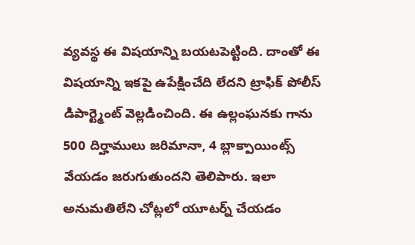వ్యవస్థ ఈ విషయాన్ని బయటపెట్టింది. దాంతో ఈ విషయాన్ని ఇకపై ఉపేక్షించేది లేదని ట్రాఫిక్ పోలీస్ డిపార్ట్మెంట్ వెల్లడించింది. ఈ ఉల్లంఘనకు గాను 500 దిర్హాములు జరిమానా, 4 బ్లాక్పాయింట్స్ వేయడం జరుగుతుందని తెలిపారు. ఇలా అనుమతిలేని చోట్లలో యూటర్న్ చేయడం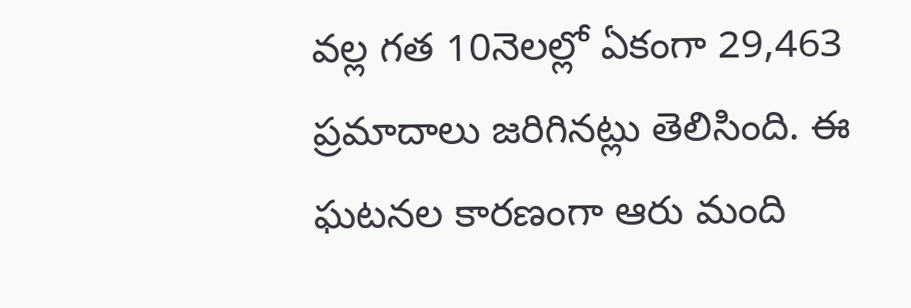వల్ల గత 10నెలల్లో ఏకంగా 29,463 ప్రమాదాలు జరిగినట్లు తెలిసింది. ఈ ఘటనల కారణంగా ఆరు మంది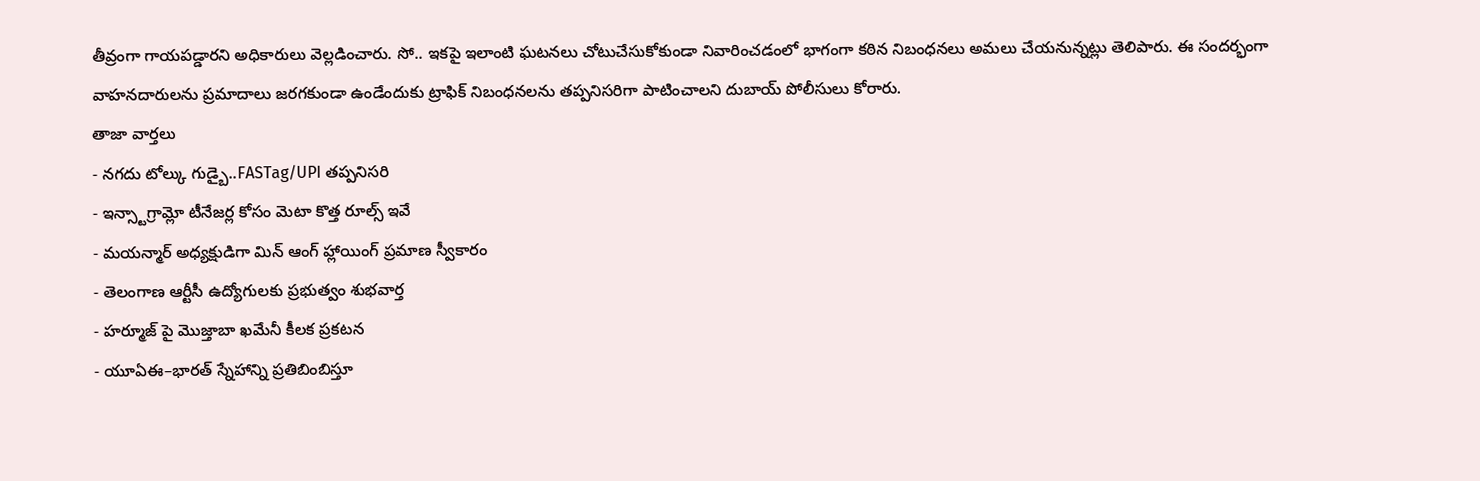తీవ్రంగా గాయపడ్డారని అధికారులు వెల్లడించారు. సో.. ఇకపై ఇలాంటి ఘటనలు చోటుచేసుకోకుండా నివారించడంలో భాగంగా కఠిన నిబంధనలు అమలు చేయనున్నట్లు తెలిపారు. ఈ సందర్భంగా వాహనదారులను ప్రమాదాలు జరగకుండా ఉండేందుకు ట్రాఫిక్ నిబంధనలను తప్పనిసరిగా పాటించాలని దుబాయ్ పోలీసులు కోరారు.
తాజా వార్తలు
- నగదు టోల్కు గుడ్బై..FASTag/UPI తప్పనిసరి
- ఇన్స్టాగ్రామ్లో టీనేజర్ల కోసం మెటా కొత్త రూల్స్ ఇవే
- మయన్మార్ అధ్యక్షుడిగా మిన్ ఆంగ్ హ్లాయింగ్ ప్రమాణ స్వీకారం
- తెలంగాణ ఆర్టీసీ ఉద్యోగులకు ప్రభుత్వం శుభవార్త
- హర్మూజ్ పై మొజ్తాబా ఖమేనీ కీలక ప్రకటన
- యూఏఈ–భారత్ స్నేహాన్ని ప్రతిబింబిస్తూ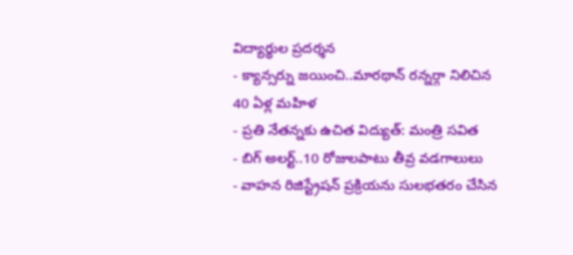విద్యార్థుల ప్రదర్శన
- క్యాన్సర్ను జయించి..మారథాన్ రన్నర్గా నిలిచిన 40 ఏళ్ల మహిళ
- ప్రతి నేతన్నకు ఉచిత విద్యుత్: మంత్రి సవిత
- బిగ్ అలర్ట్..10 రోజులపాటు తీవ్ర వడగాలులు
- వాహన రిజిస్ట్రేషన్ ప్రక్రియను సులభతరం చేసిన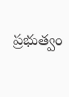ప్రభుత్వం